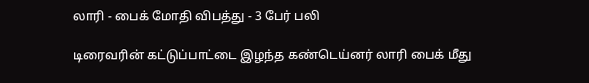லாரி - பைக் மோதி விபத்து - 3 பேர் பலி

டிரைவரின் கட்டுப்பாட்டை இழந்த கண்டெய்னர் லாரி பைக் மீது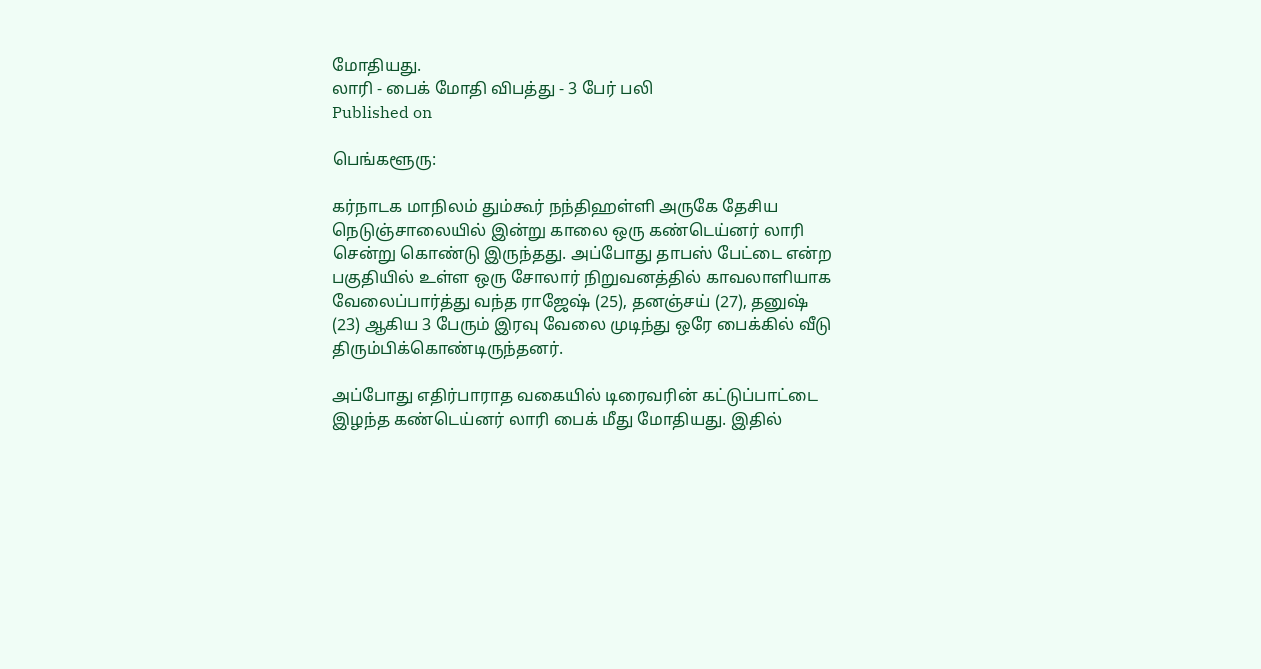மோதியது.
லாரி - பைக் மோதி விபத்து - 3 பேர் பலி
Published on

பெங்களூரு:

கர்நாடக மாநிலம் தும்கூர் நந்திஹள்ளி அருகே தேசிய நெடுஞ்சாலையில் இன்று காலை ஒரு கண்டெய்னர் லாரி சென்று கொண்டு இருந்தது. அப்போது தாபஸ் பேட்டை என்ற பகுதியில் உள்ள ஒரு சோலார் நிறுவனத்தில் காவலாளியாக வேலைப்பார்த்து வந்த ராஜேஷ் (25), தனஞ்சய் (27), தனுஷ் (23) ஆகிய 3 பேரும் இரவு வேலை முடிந்து ஒரே பைக்கில் வீடு திரும்பிக்கொண்டிருந்தனர்.

அப்போது எதிர்பாராத வகையில் டிரைவரின் கட்டுப்பாட்டை இழந்த கண்டெய்னர் லாரி பைக் மீது மோதியது. இதில்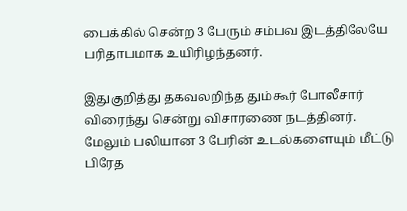பைக்கில் சென்ற 3 பேரும் சம்பவ இடத்திலேயே பரிதாபமாக உயிரிழந்தனர்.

இதுகுறித்து தகவலறிந்த தும்கூர் போலீசார் விரைந்து சென்று விசாரணை நடத்தினர். மேலும் பலியான 3 பேரின் உடல்களையும் மீட்டு பிரேத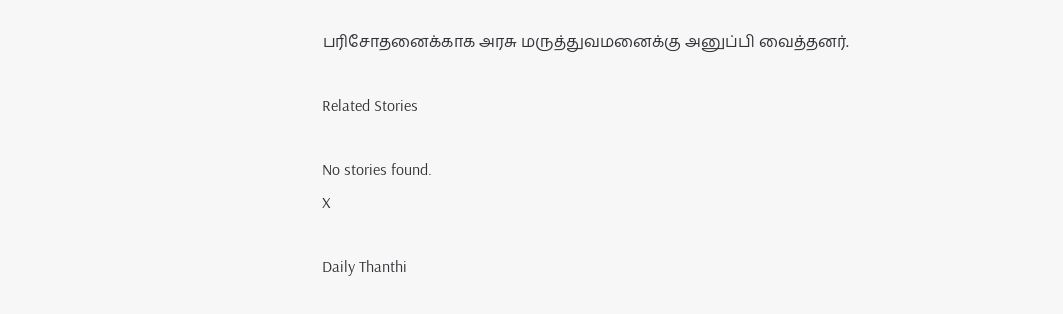பரிசோதனைக்காக அரசு மருத்துவமனைக்கு அனுப்பி வைத்தனர்.

Related Stories

No stories found.
X

Daily Thanthi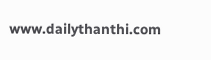www.dailythanthi.com